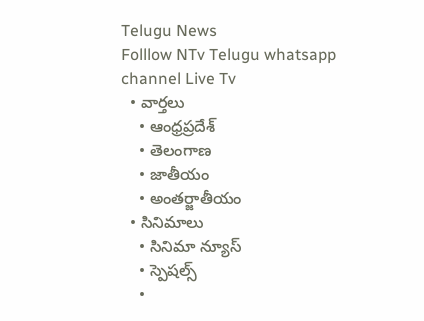Telugu News
Folllow NTv Telugu whatsapp channel Live Tv
  • వార్తలు
    • ఆంధ్రప్రదేశ్
    • తెలంగాణ
    • జాతీయం
    • అంతర్జాతీయం
  • సినిమాలు
    • సినిమా న్యూస్
    • స్పెషల్స్
    •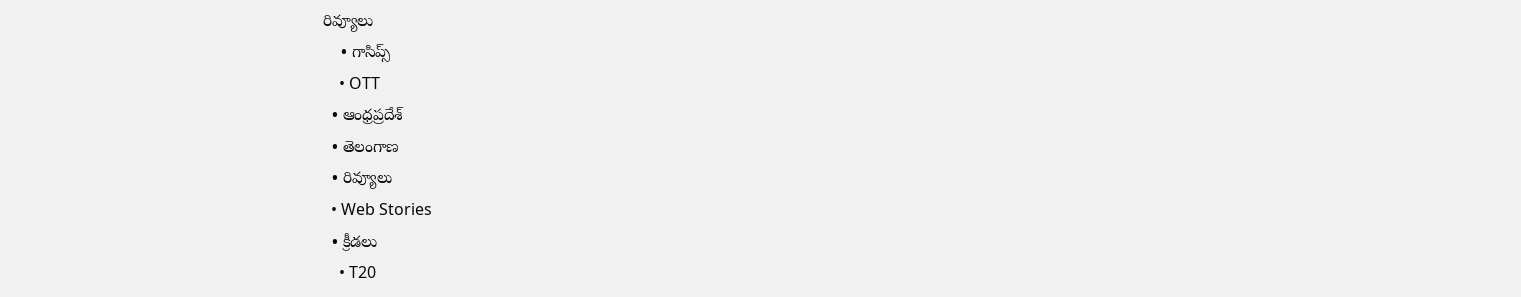రివ్యూలు
    • గాసిప్స్
    • OTT
  • ఆంధ్రప్రదేశ్
  • తెలంగాణ
  • రివ్యూలు
  • Web Stories
  • క్రీడలు
    • T20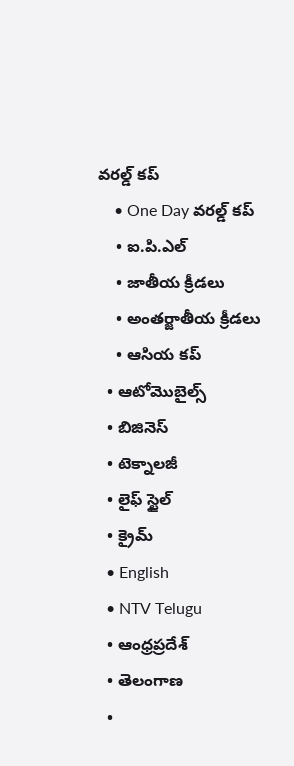వరల్డ్ కప్
    • One Day వరల్డ్ కప్
    • ఐ.పి.ఎల్
    • జాతీయ క్రీడలు
    • అంతర్జాతీయ క్రీడలు
    • ఆసియ కప్
  • ఆటోమొబైల్స్
  • బిజినెస్‌
  • టెక్నాలజీ
  • లైఫ్ స్టైల్
  • క్రైమ్
  • English
  • NTV Telugu
  • ఆంధ్రప్రదేశ్
  • తెలంగాణ
  •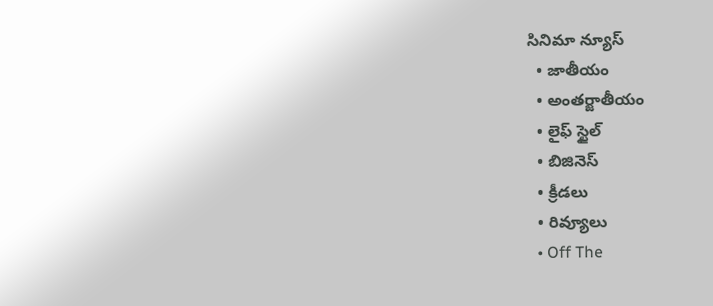సినిమా న్యూస్
  • జాతీయం
  • అంతర్జాతీయం
  • లైఫ్ స్టైల్
  • బిజినెస్‌
  • క్రీడలు
  • రివ్యూలు
  • Off The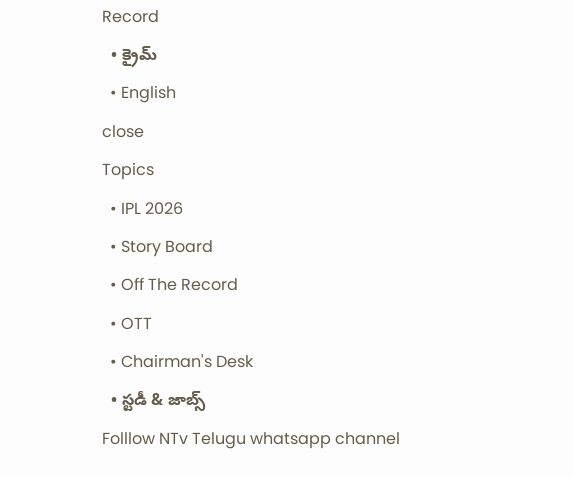Record
  • క్రైమ్
  • English
close
Topics
  • IPL 2026
  • Story Board
  • Off The Record
  • OTT
  • Chairman's Desk
  • స్టడీ & జాబ్స్
Folllow NTv Telugu whatsapp channel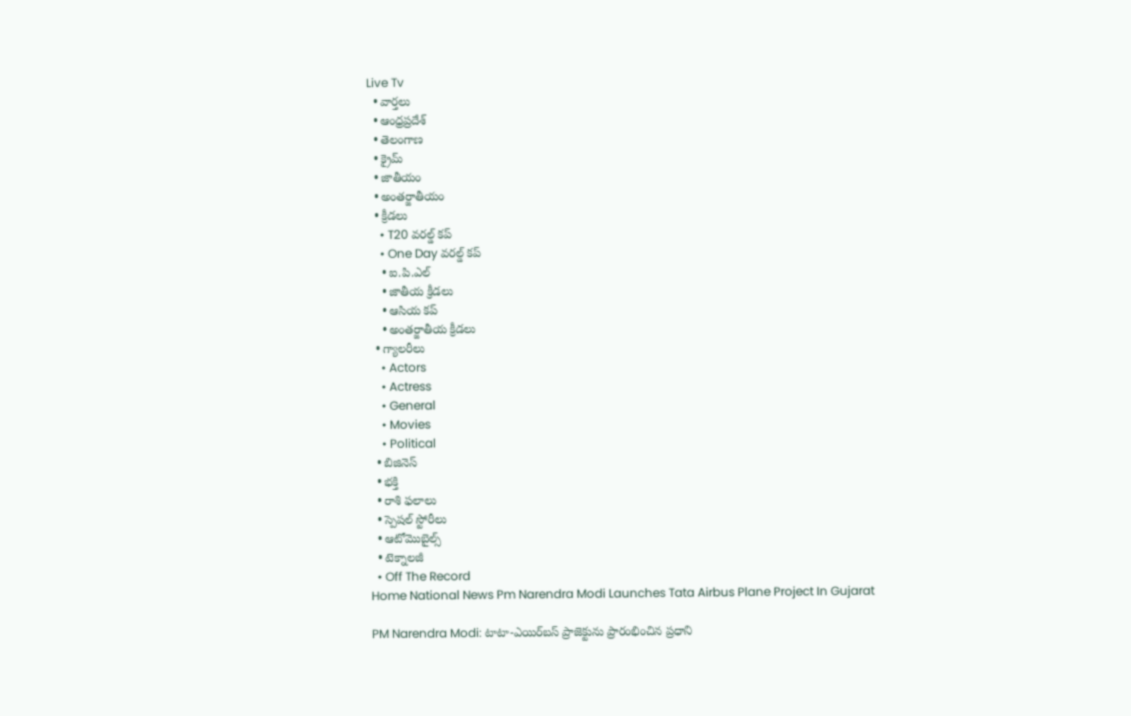Live Tv
  • వార్తలు
  • ఆంధ్రప్రదేశ్
  • తెలంగాణ
  • క్రైమ్
  • జాతీయం
  • అంతర్జాతీయం
  • క్రీడలు
    • T20 వరల్డ్ కప్
    • One Day వరల్డ్ కప్
    • ఐ.పి.ఎల్
    • జాతీయ క్రీడలు
    • ఆసియ కప్
    • అంతర్జాతీయ క్రీడలు
  • గ్యాలరీలు
    • Actors
    • Actress
    • General
    • Movies
    • Political
  • బిజినెస్‌
  • భక్తి
  • రాశి ఫలాలు
  • స్పెషల్‌ స్టోరీలు
  • ఆటోమొబైల్స్
  • టెక్నాలజీ
  • Off The Record
Home National News Pm Narendra Modi Launches Tata Airbus Plane Project In Gujarat

PM Narendra Modi: టాటా-ఎయిర్‌బస్ ప్రాజెక్టును ప్రారంభించిన ప్రధాని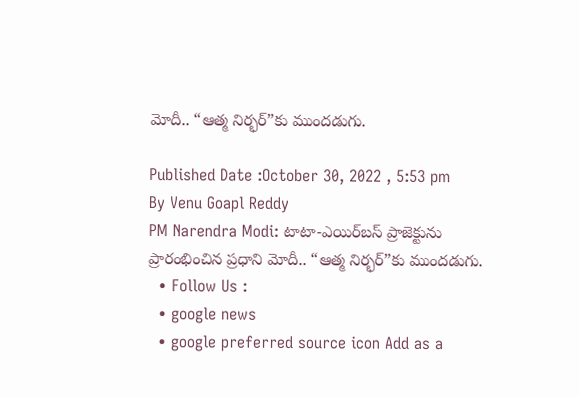మోదీ.. “ఆత్మ నిర్భర్”కు ముందడుగు.

Published Date :October 30, 2022 , 5:53 pm
By Venu Goapl Reddy
PM Narendra Modi: టాటా-ఎయిర్‌బస్ ప్రాజెక్టును ప్రారంభించిన ప్రధాని మోదీ.. “ఆత్మ నిర్భర్”కు ముందడుగు.
  • Follow Us :
  • google news
  • google preferred source icon Add as a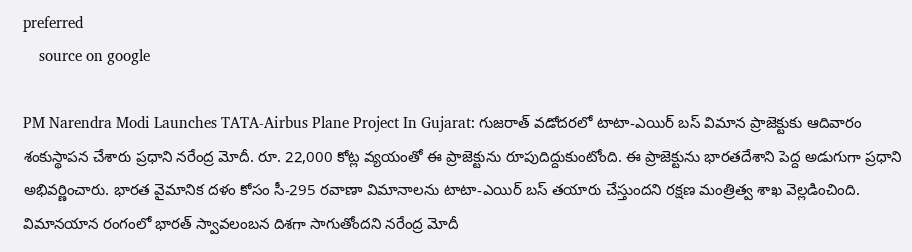preferred
    source on google

PM Narendra Modi Launches TATA-Airbus Plane Project In Gujarat: గుజరాత్ వడోదరలో టాటా-ఎయిర్ బస్ విమాన ప్రాజెక్టుకు ఆదివారం శంకుస్థాపన చేశారు ప్రధాని నరేంద్ర మోదీ. రూ. 22,000 కోట్ల వ్యయంతో ఈ ప్రాజెక్టును రూపుదిద్దుకుంటోంది. ఈ ప్రాజెక్టును భారతదేశాని పెద్ద అడుగుగా ప్రధాని అభివర్ణించారు. భారత వైమానిక దళం కోసం సీ-295 రవాణా విమానాలను టాటా-ఎయిర్ బస్ తయారు చేస్తుందని రక్షణ మంత్రిత్వ శాఖ వెల్లడించింది. విమానయాన రంగంలో భారత్ స్వావలంబన దిశగా సాగుతోందని నరేంద్ర మోదీ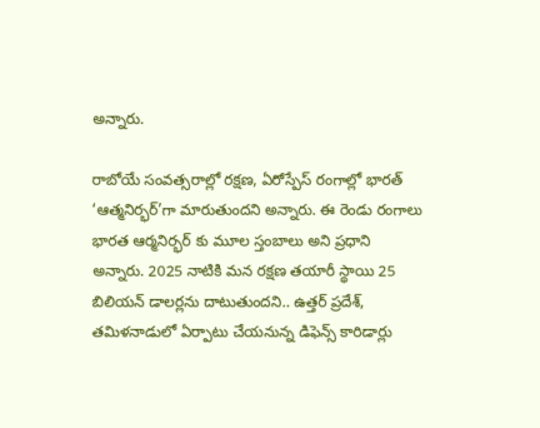అన్నారు.

రాబోయే సంవత్సరాల్లో రక్షణ, ఏరోస్పేస్ రంగాల్లో భారత్ ‘ఆత్మనిర్భర్’గా మారుతుందని అన్నారు. ఈ రెండు రంగాలు భారత ఆర్మనిర్భర్ కు మూల స్తంబాలు అని ప్రధాని అన్నారు. 2025 నాటికి మన రక్షణ తయారీ స్థాయి 25 బిలియన్ డాలర్లను దాటుతుందని.. ఉత్తర్ ప్రదేశ్, తమిళనాడులో ఏర్పాటు చేయనున్న డిఫెన్స్ కారిడార్లు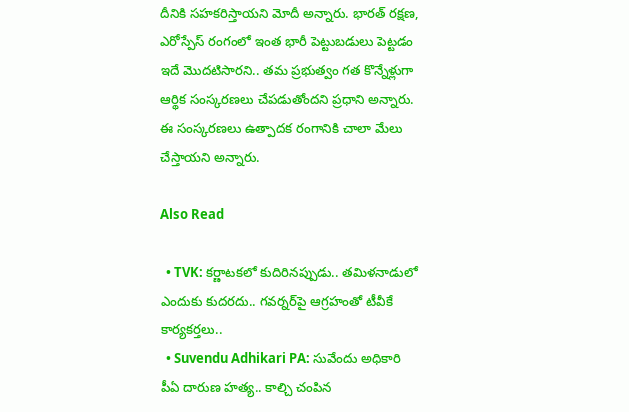దీనికి సహకరిస్తాయని మోదీ అన్నారు. భారత్ రక్షణ, ఎరోస్పేస్ రంగంలో ఇంత భారీ పెట్టుబడులు పెట్టడం ఇదే మొదటిసారని.. తమ ప్రభుత్వం గత కొన్నేళ్లుగా ఆర్థిక సంస్కరణలు చేపడుతోందని ప్రధాని అన్నారు. ఈ సంస్కరణలు ఉత్పాదక రంగానికి చాలా మేలు చేస్తాయని అన్నారు.

Also Read

  • TVK: కర్ణాటకలో కుదిరినప్పుడు.. తమిళనాడులో ఎందుకు కుదరదు.. గవర్నర్‌పై ఆగ్రహంతో టీవీకే కార్యకర్తలు..
  • Suvendu Adhikari PA: సువేందు అధికారి పీఏ దారుణ హత్య.. కాల్చి చంపిన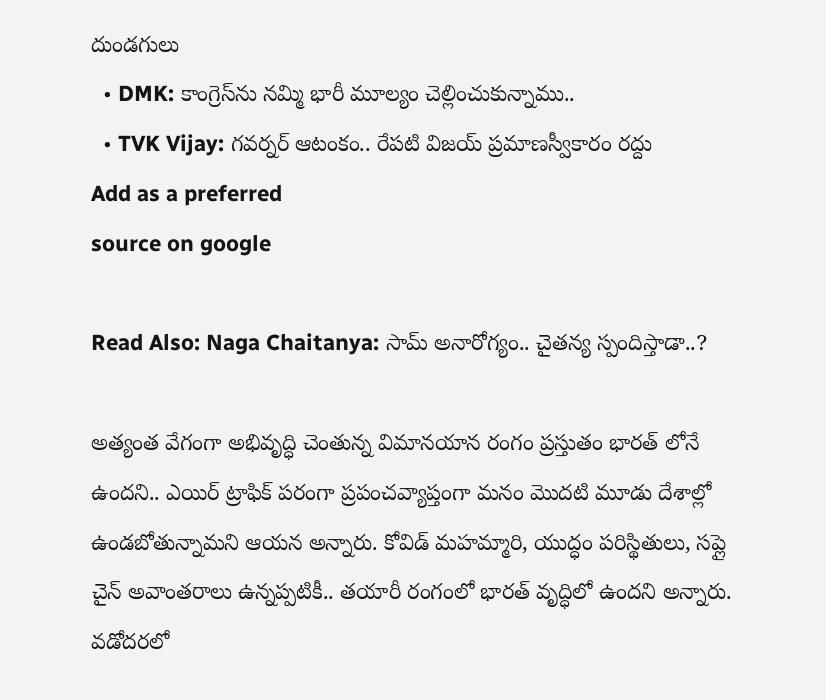దుండగులు
  • DMK: కాంగ్రెస్‌ను నమ్మి భారీ మూల్యం చెల్లించుకున్నాము..
  • TVK Vijay: గవర్నర్ ఆటంకం.. రేపటి విజయ్ ప్రమాణస్వీకారం రద్దు
Add as a preferred
source on google

Read Also: Naga Chaitanya: సామ్ అనారోగ్యం.. చైతన్య స్పందిస్తాడా..?

అత్యంత వేగంగా అభివృద్ధి చెంతున్న విమానయాన రంగం ప్రస్తుతం భారత్ లోనే ఉందని.. ఎయిర్ ట్రాఫిక్ పరంగా ప్రపంచవ్యాప్తంగా మనం మొదటి మూడు దేశాల్లో ఉండబోతున్నామని ఆయన అన్నారు. కోవిడ్ మహమ్మారి, యుద్ధం పరిస్థితులు, సప్లై చైన్ అవాంతరాలు ఉన్నప్పటికీ.. తయారీ రంగంలో భారత్ వృద్ధిలో ఉందని అన్నారు. వడోదరలో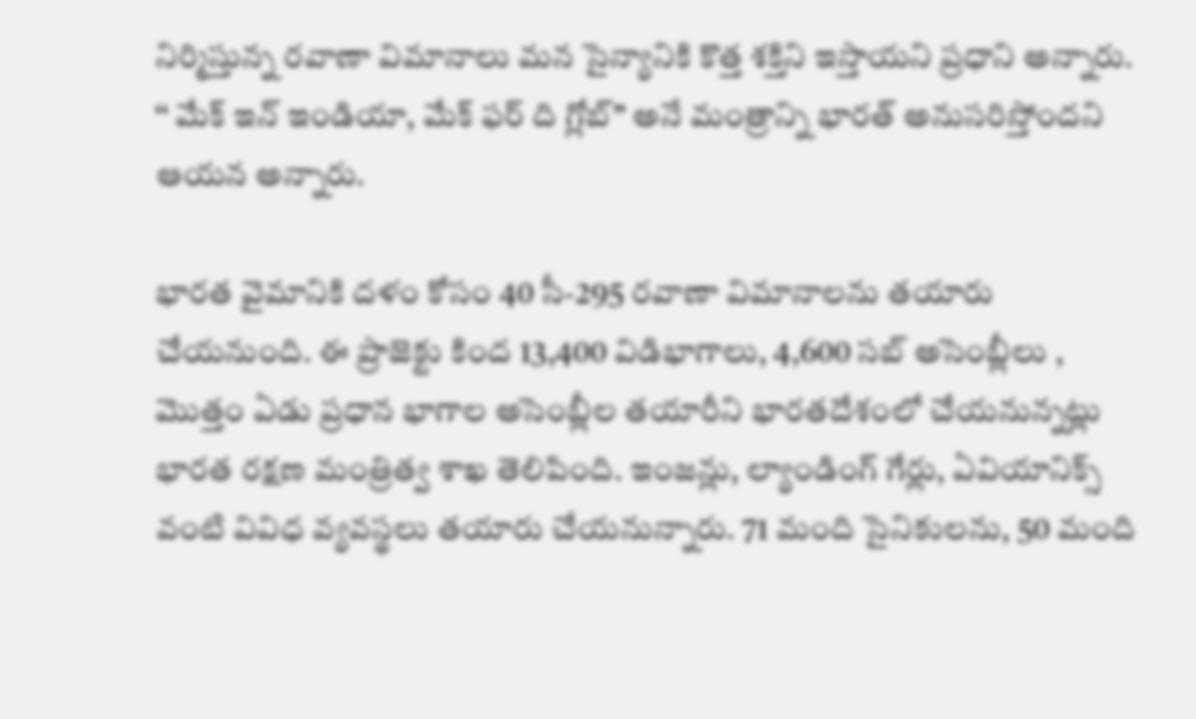నిర్మిస్తున్న రవాణా విమానాలు మన సైన్యానికి కొత్త శక్తిని ఇస్తాయని ప్రధాని అన్నారు. ‘‘ మేక్ ఇన్ ఇండియా, మేక్ ఫర్ ది గ్లోబ్’’ అనే మంత్రాన్ని భారత్ అనుసరిస్తోందని ఆయన అన్నారు.

భారత వైమానికి దళం కోసం 40 సీ-295 రవాణా విమానాలను తయారు చేయనుంది. ఈ ప్రాజెక్టు కింద 13,400 విడిభాగాలు, 4,600 సబ్ అసెంబ్లీలు , మొత్తం ఏడు ప్రధాన భాగాల అసెంబ్లీల తయారీని భారతదేశంలో చేయనున్నట్లు భారత రక్షణ మంత్రిత్వ శాఖ తెలిపింది. ఇంజన్లు, ల్యాండింగ్ గేర్లు, ఏవియానిక్స్ వంటి వివిధ వ్యవస్థలు తయారు చేయనున్నారు. 71 మంది సైనికులను, 50 మంది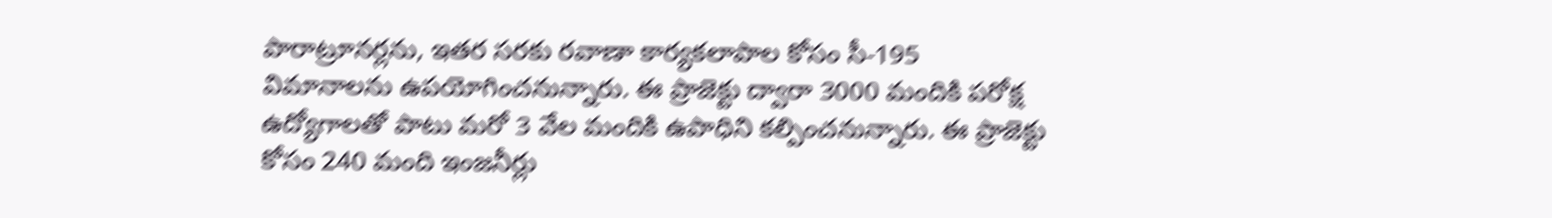పారాట్రూనర్లను, ఇతర సరకు రవాణా కార్యకలాపాల కోసం సీ-195 విమానాలను ఉపయోగించనున్నారు. ఈ ప్రాజెక్టు ద్వారా 3000 మందికి పరోక్ష ఉద్యోగాలతో పాటు మరో 3 వేల మందికి ఉపాధిని కల్పించనున్నారు. ఈ ప్రాజెక్టు కోసం 240 మంది ఇంజనీర్లు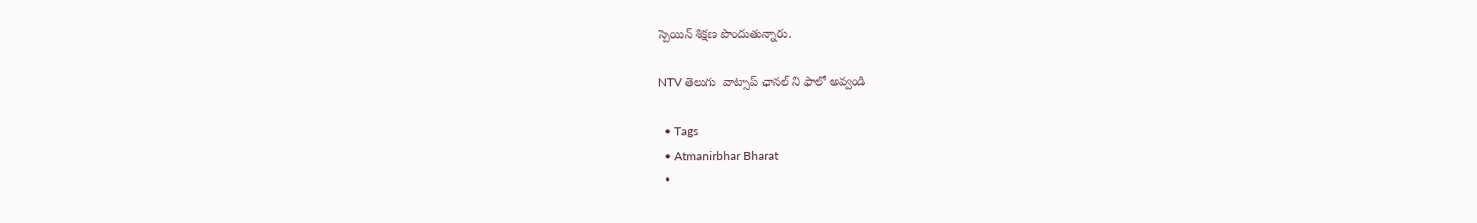స్పెయిన్ శిక్షణ పొందుతున్నారు.

NTV తెలుగు  వాట్సాప్ ఛానల్ ని ఫాలో అవ్వండి

  • Tags
  • Atmanirbhar Bharat
  •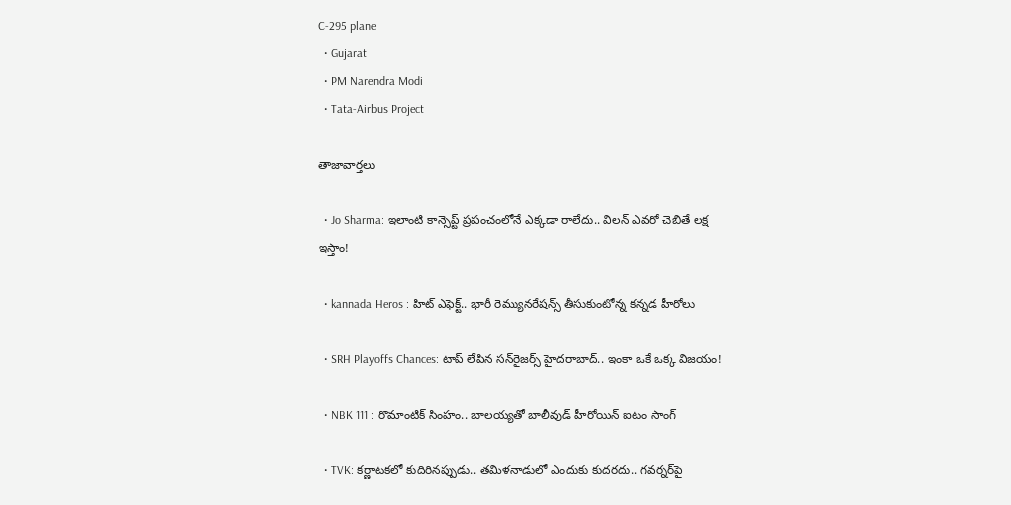C-295 plane
  • Gujarat
  • PM Narendra Modi
  • Tata-Airbus Project

తాజావార్తలు

  • Jo Sharma: ఇలాంటి కాన్సెప్ట్ ప్రపంచంలోనే ఎక్కడా రాలేదు.. విల‌న్ ఎవ‌రో చెబితే ల‌క్ష ఇస్తాం!

  • kannada Heros : హిట్ ఎఫెక్ట్.. భారీ రెమ్యునరేషన్స్ తీసుకుంటోన్న కన్నడ హీరోలు

  • SRH Playoffs Chances: టాప్‌ లేపిన సన్‌రైజర్స్ హైదరాబాద్.. ఇంకా ఒకే ఒక్క విజయం!

  • NBK 111 : రొమాంటిక్ సింహం.. బాలయ్యతో బాలీవుడ్ హీరోయిన్ ఐటం సాంగ్

  • TVK: కర్ణాటకలో కుదిరినప్పుడు.. తమిళనాడులో ఎందుకు కుదరదు.. గవర్నర్‌పై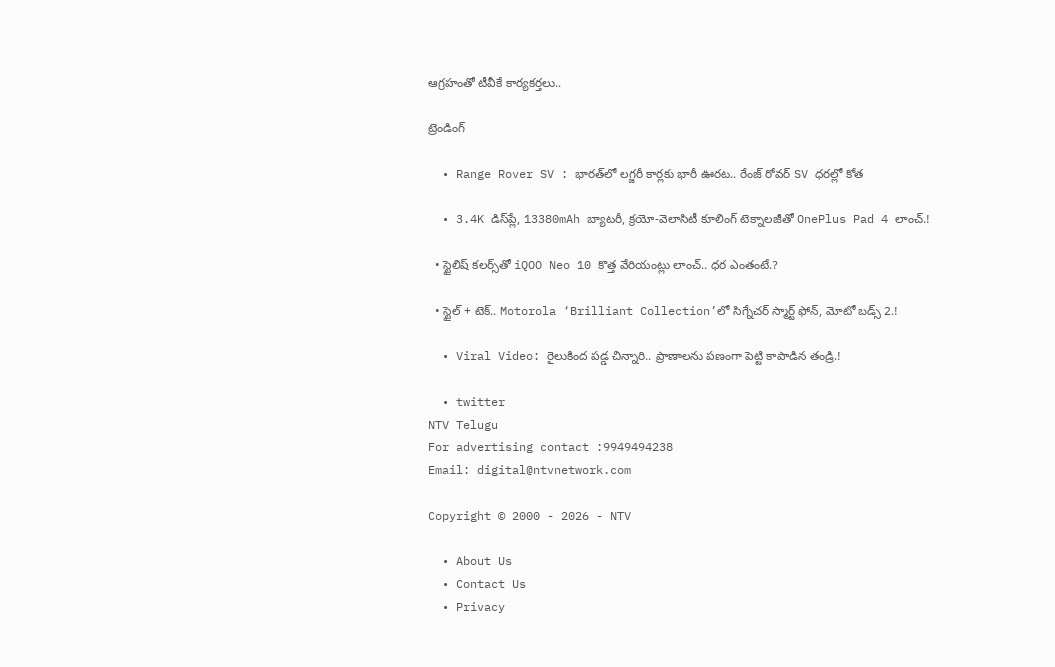ఆగ్రహంతో టీవీకే కార్యకర్తలు..

ట్రెండింగ్‌

  • Range Rover SV : భారత్‌లో లగ్జరీ కార్లకు భారీ ఊరట.. రేంజ్ రోవర్ SV ధరల్లో కోత

  • 3.4K డిస్‌ప్లే, 13380mAh బ్యాటరీ, క్రయో-వెలాసిటీ కూలింగ్ టెక్నాలజీతో OnePlus Pad 4 లాంచ్.!

  • స్టైలిష్ కలర్స్‌తో iQOO Neo 10 కొత్త వేరియంట్లు లాంచ్.. ధర ఎంతంటే.?

  • స్టైల్ + టెక్.. Motorola ‘Brilliant Collection’లో సిగ్నేచర్ స్మార్ట్ ఫోన్, మోటో బడ్స్ 2.!

  • Viral Video: రైలుకింద పడ్డ చిన్నారి.. ప్రాణాలను పణంగా పెట్టి కాపాడిన తండ్రి.!

  • twitter
NTV Telugu
For advertising contact :9949494238
Email: digital@ntvnetwork.com

Copyright © 2000 - 2026 - NTV

  • About Us
  • Contact Us
  • Privacy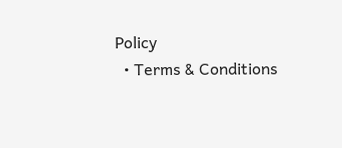Policy
  • Terms & Conditions